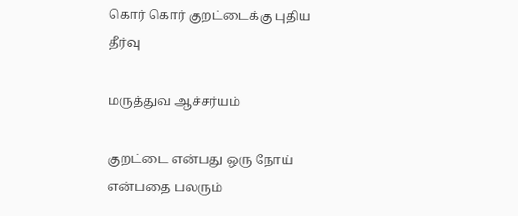கொர் கொர் குறட்டைக்கு புதிய தீர்வு

மருத்துவ ஆச்சர்யம்

குறட்டை என்பது ஒரு நோய் என்பதை பலரும்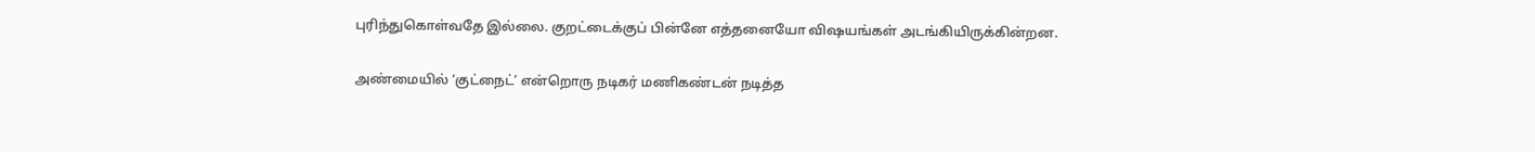புரிந்துகொள்வதே இல்லை. குறட்டைக்குப் பின்னே எத்தனையோ விஷயங்கள் அடங்கியிருக்கின்றன.

அண்மையில் ‘குட்நைட்’ என்றொரு நடிகர் மணிகண்டன் நடித்த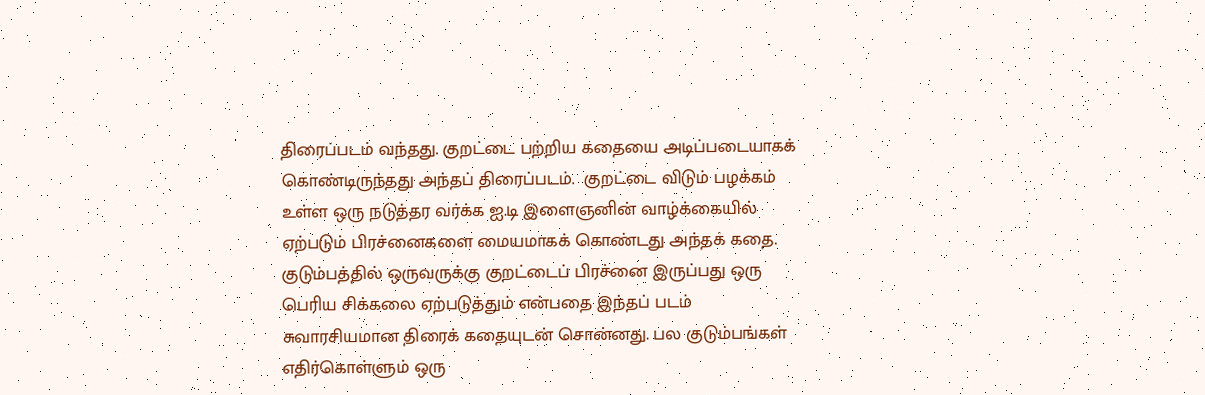திரைப்படம் வந்தது. குறட்டை பற்றிய கதையை அடிப்படையாகக் கொண்டிருந்தது அந்தப் திரைப்படம்.  குறட்டை விடும் பழக்கம் உள்ள ஒரு நடுத்தர வர்க்க ஐ.டி இளைஞனின் வாழ்க்கையில் ஏற்படும் பிரச்னைகளை மையமாகக் கொண்டது அந்தக் கதை. குடும்பத்தில் ஒருவருக்கு குறட்டைப் பிரச்னை இருப்பது ஒரு பெரிய சிக்கலை ஏற்படுத்தும் என்பதை இந்தப் படம் சுவாரசியமான திரைக் கதையுடன் சொன்னது. பல குடும்பங்கள் எதிர்கொள்ளும் ஒரு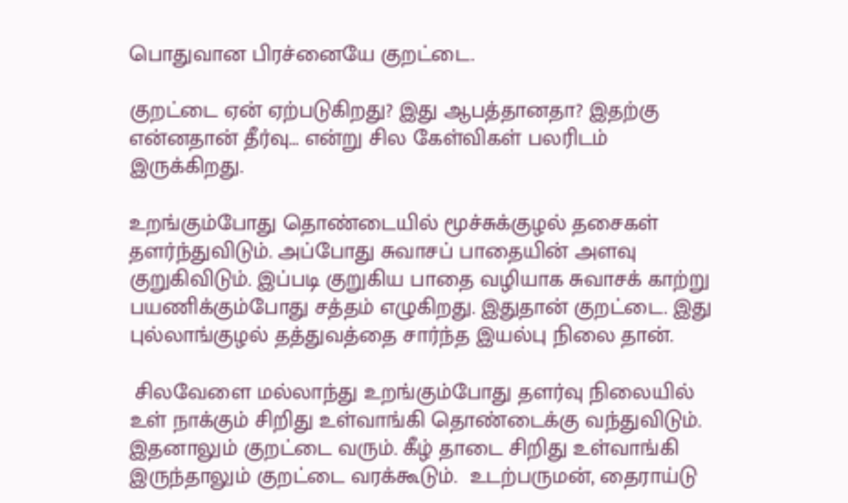பொதுவான பிரச்னையே குறட்டை.

குறட்டை ஏன் ஏற்படுகிறது? இது ஆபத்தானதா? இதற்கு என்னதான் தீர்வு… என்று சில கேள்விகள் பலரிடம் இருக்கிறது.

உறங்கும்போது தொண்டையில் மூச்சுக்குழல் தசைகள் தளர்ந்துவிடும். அப்போது சுவாசப் பாதையின் அளவு குறுகிவிடும். இப்படி குறுகிய பாதை வழியாக சுவாசக் காற்று பயணிக்கும்போது சத்தம் எழுகிறது. இதுதான் குறட்டை. இது புல்லாங்குழல் தத்துவத்தை சார்ந்த இயல்பு நிலை தான்.

 சிலவேளை மல்லாந்து உறங்கும்போது தளர்வு நிலையில் உள் நாக்கும் சிறிது உள்வாங்கி தொண்டைக்கு வந்துவிடும்.  இதனாலும் குறட்டை வரும். கீழ் தாடை சிறிது உள்வாங்கி இருந்தாலும் குறட்டை வரக்கூடும்.  உடற்பருமன், தைராய்டு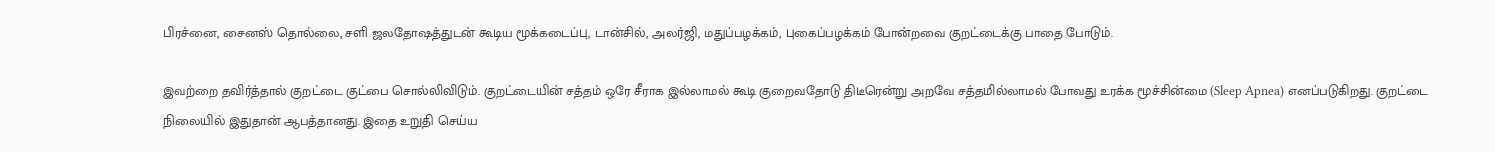பிரச்னை, சைனஸ் தொல்லை, சளி ஜலதோஷத்துடன் கூடிய மூக்கடைப்பு, டான்சில், அலர்ஜி, மதுப்பழக்கம், புகைப்பழக்கம் போன்றவை குறட்டைக்கு பாதை போடும்.

இவற்றை தவிர்த்தால் குறட்டை குட்பை சொல்லிவிடும். குறட்டையின் சத்தம் ஒரே சீராக இல்லாமல் கூடி குறைவதோடு திடீரென்று அறவே சத்தமில்லாமல் போவது உரக்க மூச்சின்மை (Sleep Apnea) எனப்படுகிறது. குறட்டை நிலையில் இதுதான் ஆபத்தானது. இதை உறுதி செய்ய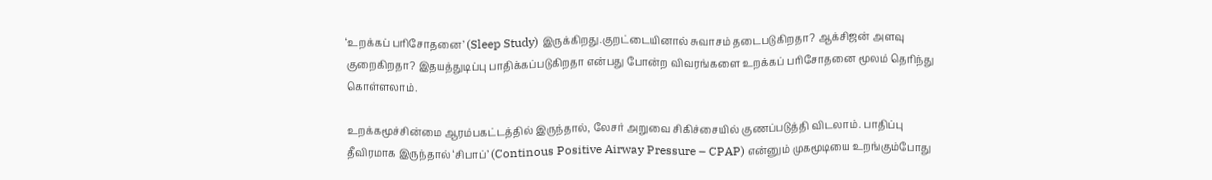‘உறக்கப் பரிசோதனை’ (Sleep Study) இருக்கிறது.குறட்டையினால் சுவாசம் தடைபடுகிறதா? ஆக்சிஜன் அளவு குறைகிறதா? இதயத்துடிப்பு பாதிக்கப்படுகிறதா என்பது போன்ற விவரங்களை உறக்கப் பரிசோதனை மூலம் தெரிந்து கொள்ளலாம்.

உறக்கமூச்சின்மை ஆரம்பகட்டத்தில் இருந்தால், லேசர் அறுவை சிகிச்சையில் குணப்படுத்தி விடலாம். பாதிப்பு தீவிரமாக இருந்தால் ‘சிபாப்’ (Continous Positive Airway Pressure – CPAP) என்னும் முகமூடியை உறங்கும்போது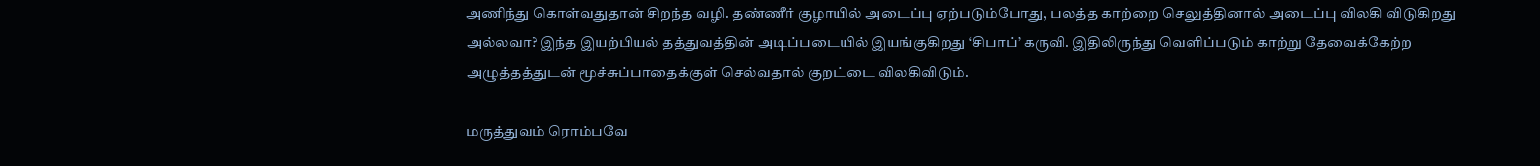அணிந்து கொள்வதுதான் சிறந்த வழி. தண்ணீர் குழாயில் அடைப்பு ஏற்படும்போது, பலத்த காற்றை செலுத்தினால் அடைப்பு விலகி விடுகிறது அல்லவா? இந்த இயற்பியல் தத்துவத்தின் அடிப்படையில் இயங்குகிறது ‘சிபாப்’ கருவி. இதிலிருந்து வெளிப்படும் காற்று தேவைக்கேற்ற அழுத்தத்துடன் மூச்சுப்பாதைக்குள் செல்வதால் குறட்டை விலகிவிடும்.

மருத்துவம் ரொம்பவே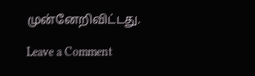முன்னேறிவிட்டது.

Leave a Comment